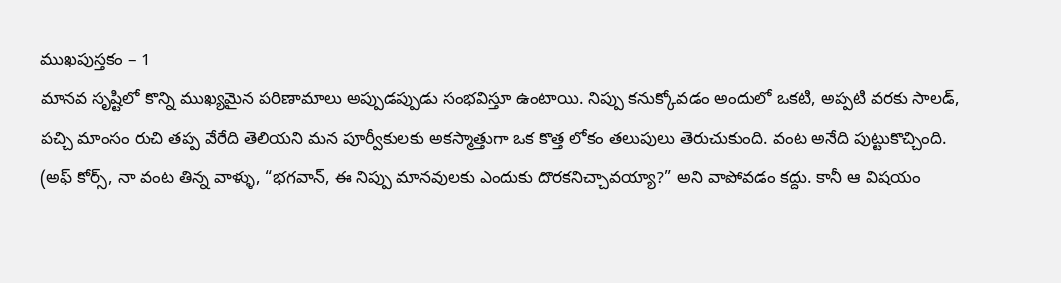ముఖపుస్తకం – 1
మానవ సృష్టిలో కొన్ని ముఖ్యమైన పరిణామాలు అప్పుడప్పుడు సంభవిస్తూ ఉంటాయి. నిప్పు కనుక్కోవడం అందులో ఒకటి, అప్పటి వరకు సాలడ్, పచ్చి మాంసం రుచి తప్ప వేరేది తెలియని మన పూర్వీకులకు అకస్మాత్తుగా ఒక కొత్త లోకం తలుపులు తెరుచుకుంది. వంట అనేది పుట్టుకొచ్చింది. (అఫ్ కోర్స్, నా వంట తిన్న వాళ్ళు, “భగవాన్, ఈ నిప్పు మానవులకు ఎందుకు దొరకనిచ్చావయ్యా?” అని వాపోవడం కద్దు. కానీ ఆ విషయం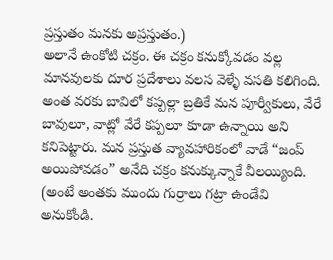ప్రస్తుతం మనకు అప్రస్తుతం.)
అలానే ఉంకోటి చక్రం. ఈ చక్రం కనుక్కోవడం వల్ల మానవులకు దూర ప్రదేశాలు వలస వెళ్ళే వసతి కలిగింది. అంత వరకు బావిలో కప్పల్లా బ్రతికే మన పూర్వీకులు, వేరే బావులూ, వాట్లో వేరే కప్పలూ కూడా ఉన్నాయి అని కనిపెట్టారు. మన ప్రస్తుత వ్యావహారికంలో వాడే “జంప్ అయిపోవడం” అనేది చక్రం కనుక్కున్నాకే వీలయ్యింది. (అంటే అంతకు ముందు గుర్రాలు గట్రా ఉండేవి అనుకోండి.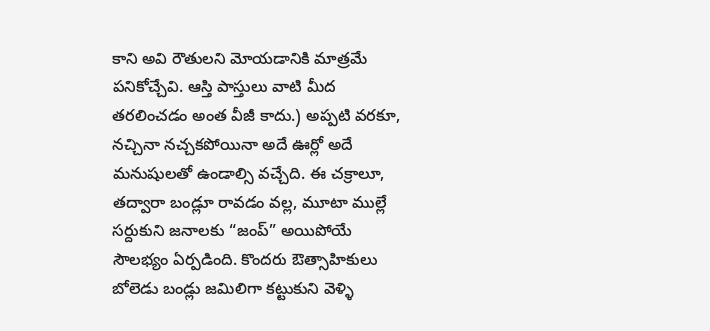కాని అవి రౌతులని మోయడానికి మాత్రమే పనికోచ్చేవి. ఆస్తి పాస్తులు వాటి మీద తరలించడం అంత వీజీ కాదు.) అప్పటి వరకూ, నచ్చినా నచ్చకపోయినా అదే ఊర్లో అదే మనుషులతో ఉండాల్సి వచ్చేది. ఈ చక్రాలూ, తద్వారా బండ్లూ రావడం వల్ల, మూటా ముల్లే సర్దుకుని జనాలకు “జంప్” అయిపోయే సౌలభ్యం ఏర్పడింది. కొందరు ఔత్సాహికులు బోలెడు బండ్లు జమిలిగా కట్టుకుని వెళ్ళి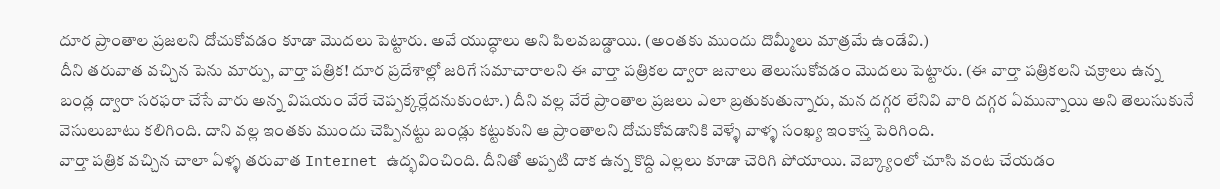దూర ప్రాంతాల ప్రజలని దోచుకోవడం కూడా మొదలు పెట్టారు. అవే యుద్ధాలు అని పిలవబడ్డాయి. (అంతకు ముందు దొమ్మీలు మాత్రమే ఉండేవి.)
దీని తరువాత వచ్చిన పెను మార్పు, వార్తా పత్రిక! దూర ప్రదేశాల్లో జరిగే సమాచారాలని ఈ వార్తా పత్రికల ద్వారా జనాలు తెలుసుకోవడం మొదలు పెట్టారు. (ఈ వార్తా పత్రికలని చక్రాలు ఉన్న బండ్ల ద్వారా సరఫరా చేసే వారు అన్న విషయం వేరే చెప్పక్కర్లేదనుకుంటా.) దీని వల్ల వేరే ప్రాంతాల ప్రజలు ఎలా బ్రతుకుతున్నారు, మన దగ్గర లేనివి వారి దగ్గర ఏమున్నాయి అని తెలుసుకునే వెసులుబాటు కలిగింది. దాని వల్ల ఇంతకు ముందు చెప్పినట్టు బండ్లు కట్టుకుని ఆ ప్రాంతాలని దోచుకోవడానికి వెళ్ళే వాళ్ళ సంఖ్య ఇంకాస్త పెరిగింది.
వార్తా పత్రిక వచ్చిన చాలా ఏళ్ళ తరువాత Internet ఉద్భవించింది. దీనితో అప్పటి దాక ఉన్న కొద్ది ఎల్లలు కూడా చెరిగి పోయాయి. వెబ్క్యాంలో చూసి వంట చేయడం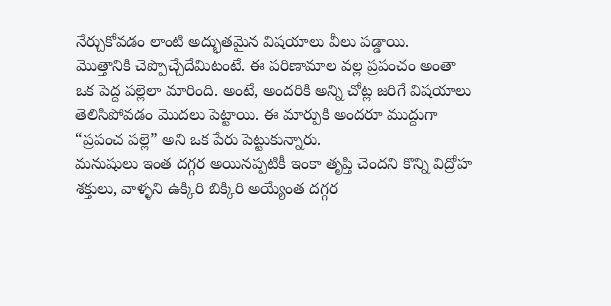నేర్చుకోవడం లాంటి అద్భుతమైన విషయాలు వీలు పడ్డాయి.
మొత్తానికి చెప్పొచ్చేదేమిటంటే. ఈ పరిణామాల వల్ల ప్రపంచం అంతా ఒక పెద్ద పల్లెలా మారింది. అంటే, అందరికి అన్ని చోట్ల జరిగే విషయాలు తెలిసిపోవడం మొదలు పెట్టాయి. ఈ మార్పుకి అందరూ ముద్దుగా “ప్రపంచ పల్లె” అని ఒక పేరు పెట్టుకున్నారు.
మనుషులు ఇంత దగ్గర అయినప్పటికీ ఇంకా తృప్తి చెందని కొన్ని విద్రోహ శక్తులు, వాళ్ళని ఉక్కిరి బిక్కిరి అయ్యేంత దగ్గర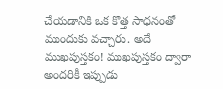చేయడానికి ఒక కొత్త సాధనంతో ముందుకు వచ్చారు. అదే ముఖపుస్తకం! ముఖపుస్తకం ద్వారా అందరికీ ఇప్పుడు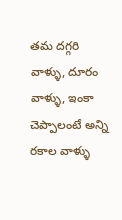తమ దగ్గరి వాళ్ళు, దూరం వాళ్ళు, ఇంకా చెప్పాలంటే అన్ని రకాల వాళ్ళు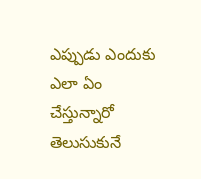ఎప్పుడు ఎందుకు ఎలా ఏం చేస్తున్నారో తెలుసుకునే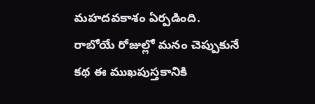మహదవకాశం ఏర్పడింది.
రాబోయే రోజుల్లో మనం చెప్పుకునే కథ ఈ ముఖపుస్తకానికి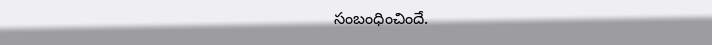సంబంధించిందే.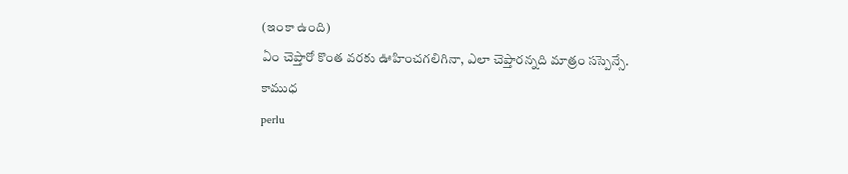(ఇంకా ఉంది)
ఏం చెప్తారో కొంత వరకు ఊహించగలిగినా, ఎలా చెప్తారన్నది మాత్రం సస్పెన్సే.
కాముధ
perlu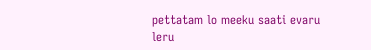pettatam lo meeku saati evaru leru